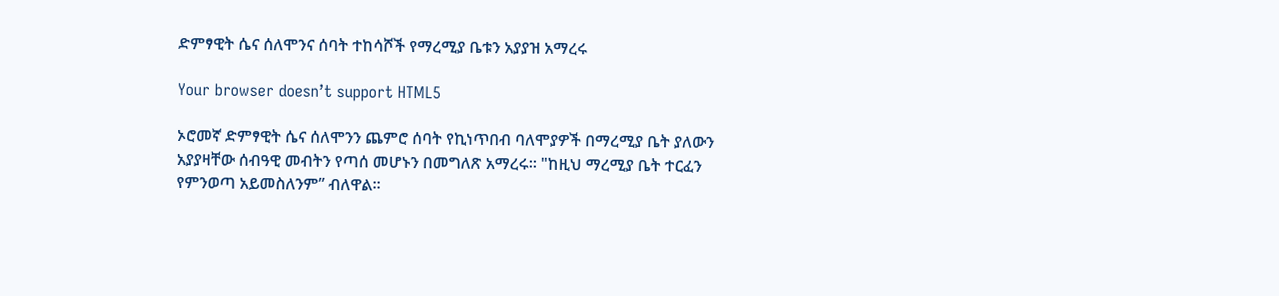ድምፃዊት ሴና ሰለሞንና ሰባት ተከሳሾች የማረሚያ ቤቱን አያያዝ አማረሩ

Your browser doesn’t support HTML5

ኦሮመኛ ድምፃዊት ሴና ሰለሞንን ጨምሮ ሰባት የኪነጥበብ ባለሞያዎች በማረሚያ ቤት ያለውን አያያዛቸው ሰብዓዊ መብትን የጣሰ መሆኑን በመግለጽ አማረሩ። "ከዚህ ማረሚያ ቤት ተርፈን የምንወጣ አይመስለንም” ብለዋል።